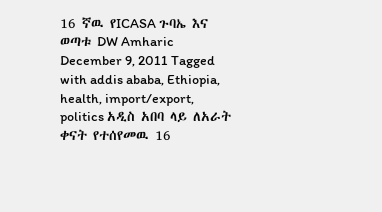16 ኛዉ የICASA ጉባኤ እና ወጣቱ DW Amharic December 9, 2011 Tagged with addis ababa, Ethiopia, health, import/export, politics አዲስ አበባ ላይ ለአራት ቀናት የተሰየመዉ 16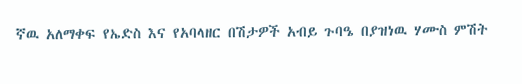ኛዉ አለማቀፍ የኤድስ እና የአባላዘር በሽታዎች አብይ ጉባዔ በያዝነዉ ሃሙስ ምሽት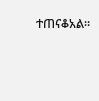ተጠናቆአል።